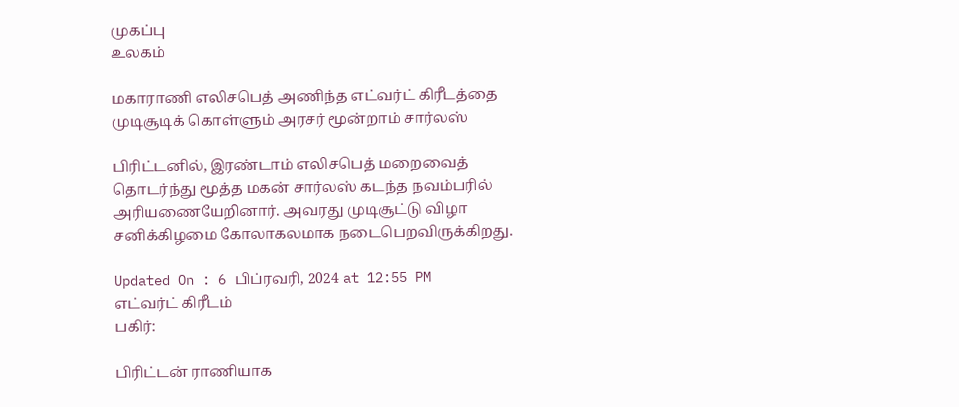முகப்பு
உலகம்

மகாராணி எலிசபெத் அணிந்த எட்வர்ட் கிரீடத்தை முடிசூடிக் கொள்ளும் அரசர் மூன்றாம் சார்லஸ்

பிரிட்டனில், இரண்டாம் எலிசபெத் மறைவைத் தொடர்ந்து மூத்த மகன் சார்லஸ் கடந்த நவம்பரில் அரியணையேறினார். அவரது முடிசூட்டு விழா சனிக்கிழமை கோலாகலமாக நடைபெறவிருக்கிறது.

Updated On : 6 பிப்ரவரி, 2024 at 12:55 PM
எட்வர்ட் கிரீடம்
பகிர்:

பிரிட்டன் ராணியாக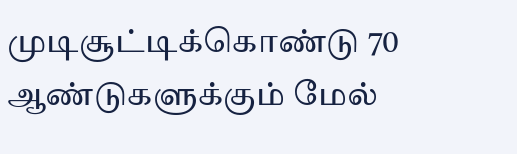முடிசூட்டிக்கொண்டு 70 ஆண்டுகளுக்கும் மேல்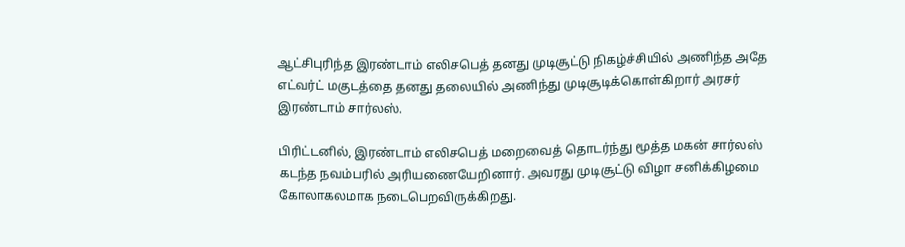ஆட்சிபுரிந்த இரண்டாம் எலிசபெத் தனது முடிசூட்டு நிகழ்ச்சியில் அணிந்த அதே எட்வர்ட் மகுடத்தை தனது தலையில் அணிந்து முடிசூடிக்கொள்கிறார் அரசர் இரண்டாம் சார்லஸ்.

பிரிட்டனில், இரண்டாம் எலிசபெத் மறைவைத் தொடர்ந்து மூத்த மகன் சார்லஸ் கடந்த நவம்பரில் அரியணையேறினார். அவரது முடிசூட்டு விழா சனிக்கிழமை கோலாகலமாக நடைபெறவிருக்கிறது.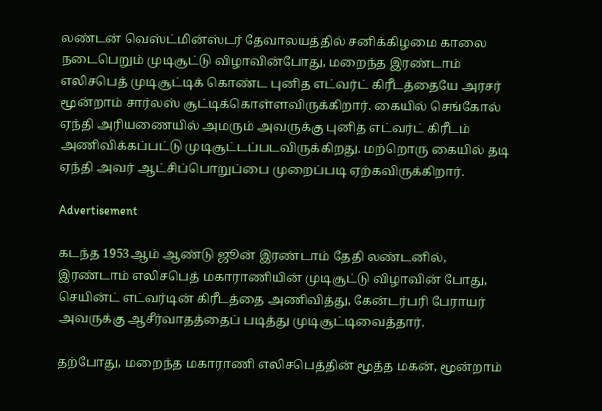லண்டன் வெஸ்ட்மின்ஸ்டர் தேவாலயத்தில் சனிக்கிழமை காலை நடைபெறும் முடிசூட்டு விழாவின்போது, மறைந்த இரண்டாம் எலிசபெத் முடிசூட்டிக் கொண்ட புனித எட்வர்ட் கிரீடத்தையே அரசர் மூன்றாம் சார்லஸ் சூட்டிக்கொள்ளவிருக்கிறார். கையில் செங்கோல் ஏந்தி அரியணையில் அமரும் அவருக்கு புனித எட்வர்ட் கிரீடம் அணிவிக்கப்பட்டு முடிசூட்டப்படவிருக்கிறது. மற்றொரு கையில் தடி ஏந்தி அவர் ஆட்சிப்பொறுப்பை முறைப்படி ஏற்கவிருக்கிறார்.

Advertisement

கடந்த 1953ஆம் ஆண்டு ஜூன் இரண்டாம் தேதி லண்டனில், இரண்டாம் எலிசபெத் மகாராணியின் முடிசூட்டு விழாவின் போது, செயின்ட் எட்வர்டின் கிரீடத்தை அணிவித்து, கேன்டர்பரி பேராயர் அவருக்கு ஆசீர்வாதத்தைப் படித்து முடிசூட்டிவைத்தார்.

தற்போது, மறைந்த மகாராணி எலிசபெத்தின் மூத்த மகன், மூன்றாம்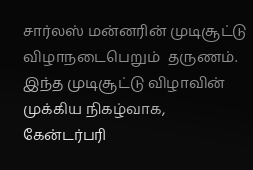சார்லஸ் மன்னரின் முடிசூட்டு விழாநடைபெறும்  தருணம். இந்த முடிசூட்டு விழாவின் முக்கிய நிகழ்வாக, கேன்டர்பரி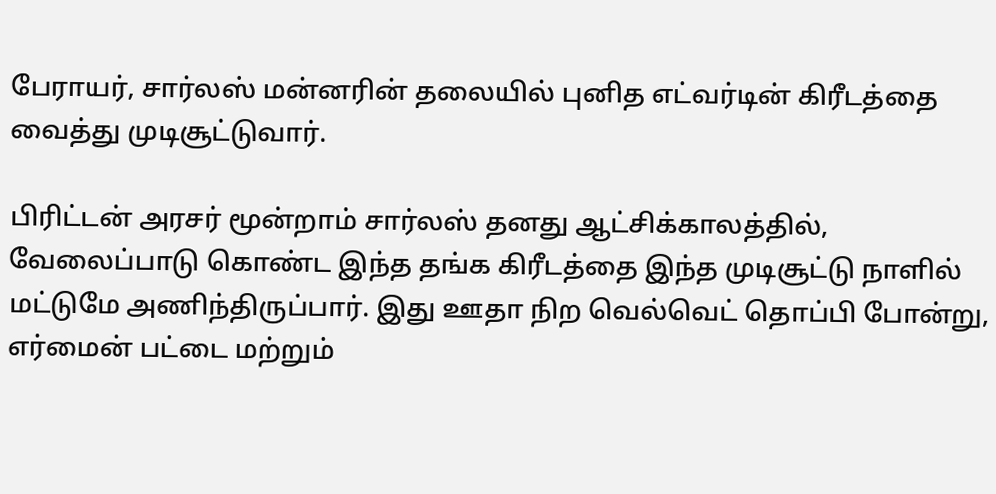பேராயர், சார்லஸ் மன்னரின் தலையில் புனித எட்வர்டின் கிரீடத்தை வைத்து முடிசூட்டுவார்.

பிரிட்டன் அரசர் மூன்றாம் சார்லஸ் தனது ஆட்சிக்காலத்தில், வேலைப்பாடு கொண்ட இந்த தங்க கிரீடத்தை இந்த முடிசூட்டு நாளில் மட்டுமே அணிந்திருப்பார். இது ஊதா நிற வெல்வெட் தொப்பி போன்று, எர்மைன் பட்டை மற்றும்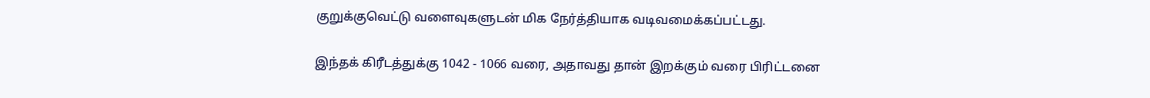குறுக்குவெட்டு வளைவுகளுடன் மிக நேர்த்தியாக வடிவமைக்கப்பட்டது.

இந்தக் கிரீடத்துக்கு 1042 - 1066 வரை, அதாவது தான் இறக்கும் வரை பிரிட்டனை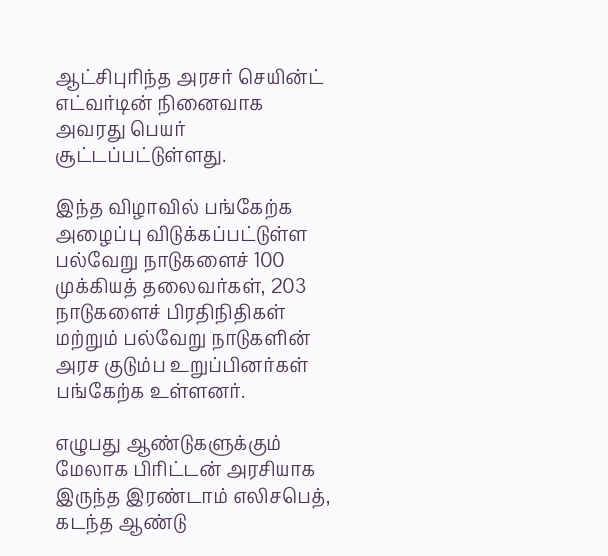ஆட்சிபுரிந்த அரசர் செயின்ட் எட்வர்டின் நினைவாக அவரது பெயர் சூட்டப்பட்டுள்ளது.

இந்த விழாவில் பங்கேற்க அழைப்பு விடுக்கப்பட்டுள்ள பல்வேறு நாடுகளைச் 100 முக்கியத் தலைவர்கள், 203 நாடுகளைச் பிரதிநிதிகள் மற்றும் பல்வேறு நாடுகளின் அரச குடும்ப உறுப்பினர்கள் பங்கேற்க உள்ளனர்.

எழுபது ஆண்டுகளுக்கும் மேலாக பிரிட்டன் அரசியாக இருந்த இரண்டாம் எலிசபெத், கடந்த ஆண்டு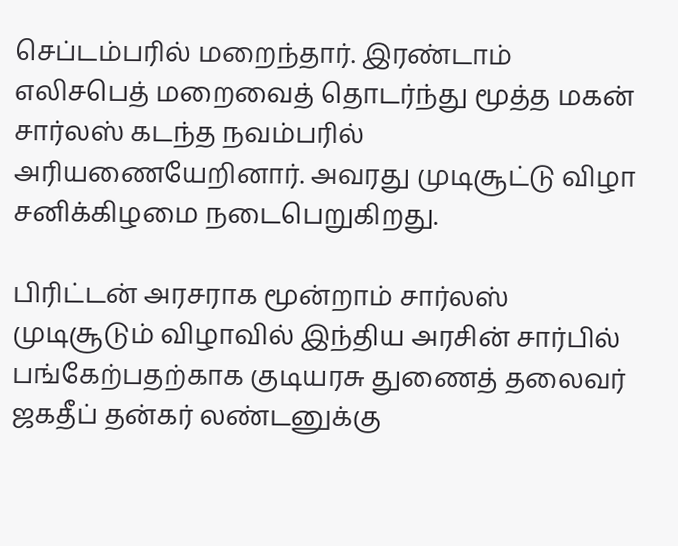செப்டம்பரில் மறைந்தார். இரண்டாம் எலிசபெத் மறைவைத் தொடர்ந்து மூத்த மகன் சார்லஸ் கடந்த நவம்பரில் அரியணையேறினார். அவரது முடிசூட்டு விழா சனிக்கிழமை நடைபெறுகிறது.

பிரிட்டன் அரசராக மூன்றாம் சார்லஸ் முடிசூடும் விழாவில் இந்திய அரசின் சார்பில் பங்கேற்பதற்காக குடியரசு துணைத் தலைவர் ஜகதீப் தன்கர் லண்டனுக்கு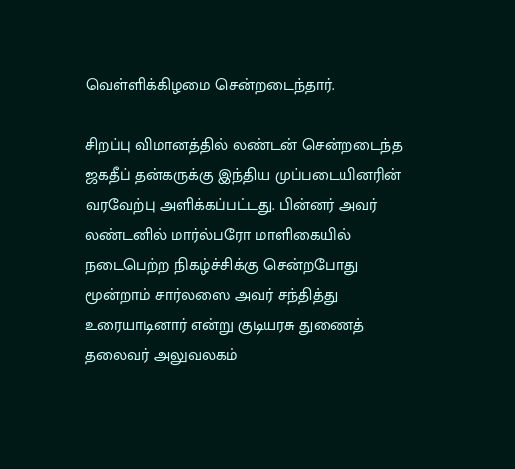வெள்ளிக்கிழமை சென்றடைந்தார்.

சிறப்பு விமானத்தில் லண்டன் சென்றடைந்த ஜகதீப் தன்கருக்கு இந்திய முப்படையினரின் வரவேற்பு அளிக்கப்பட்டது. பின்னர் அவர் லண்டனில் மார்ல்பரோ மாளிகையில் நடைபெற்ற நிகழ்ச்சிக்கு சென்றபோது மூன்றாம் சார்லஸை அவர் சந்தித்து உரையாடினார் என்று குடியரசு துணைத் தலைவர் அலுவலகம்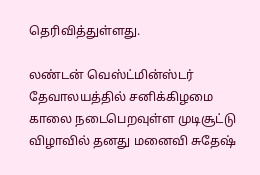தெரிவித்துள்ளது.

லண்டன் வெஸ்ட்மின்ஸ்டர் தேவாலயத்தில் சனிக்கிழமை காலை நடைபெறவுள்ள முடிசூட்டு விழாவில் தனது மனைவி சுதேஷ்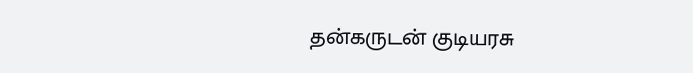தன்கருடன் குடியரசு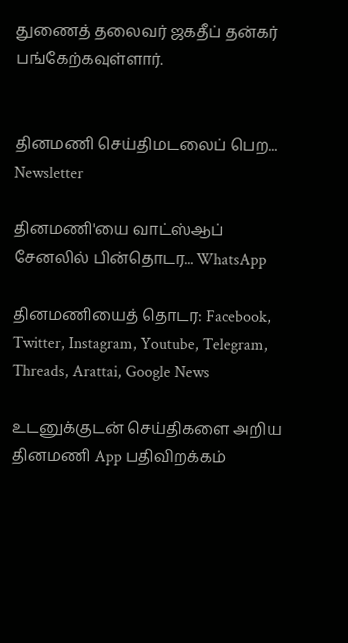துணைத் தலைவர் ஜகதீப் தன்கர் பங்கேற்கவுள்ளார்.


தினமணி செய்திமடலைப் பெற... Newsletter

தினமணி'யை வாட்ஸ்ஆப் சேனலில் பின்தொடர... WhatsApp

தினமணியைத் தொடர: Facebook, Twitter, Instagram, Youtube, Telegram, Threads, Arattai, Google News

உடனுக்குடன் செய்திகளை அறிய தினமணி App பதிவிறக்கம்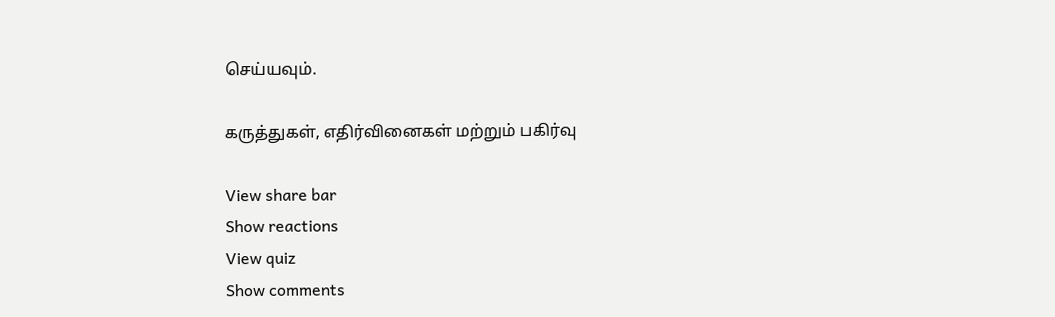செய்யவும்.

கருத்துகள், எதிர்வினைகள் மற்றும் பகிர்வு

View share bar
Show reactions
View quiz
Show comments